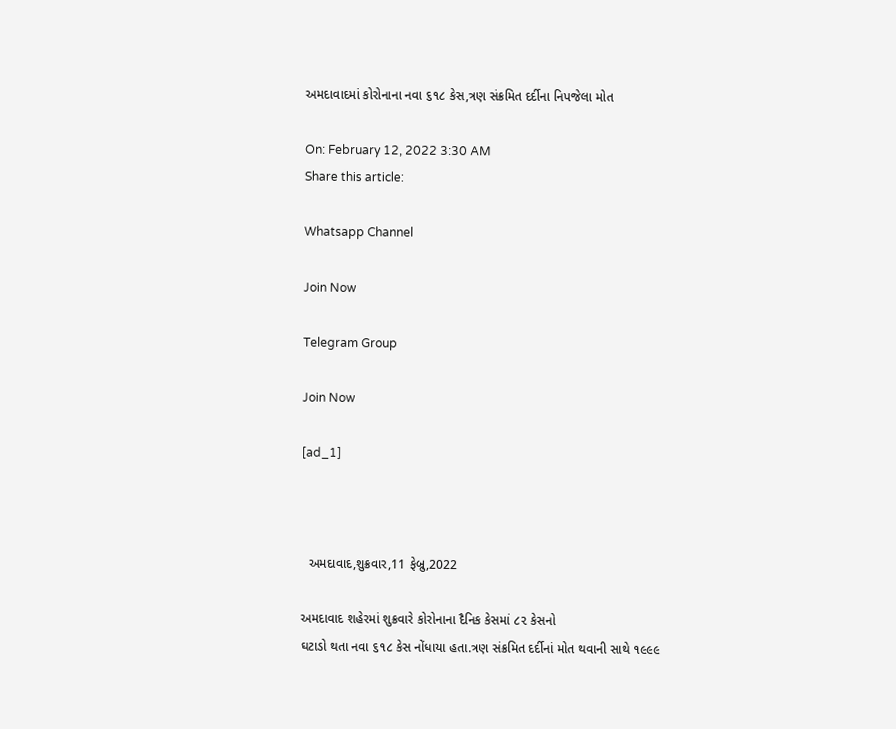અમદાવાદમાં કોરોનાના નવા ૬૧૮ કેસ,ત્રણ સંક્રમિત દર્દીના નિપજેલા મોત

On: February 12, 2022 3:30 AM
Share this article:

Whatsapp Channel

Join Now

Telegram Group

Join Now

[ad_1]



  અમદાવાદ,શુક્રવાર,11 ફેબ્રુ,2022

અમદાવાદ શહેરમાં શુક્રવારે કોરોનાના દૈનિક કેસમાં ૮૨ કેસનો
ઘટાડો થતા નવા ૬૧૮ કેસ નોંધાયા હતા.ત્રણ સંક્રમિત દર્દીનાં મોત થવાની સાથે ૧૯૯૯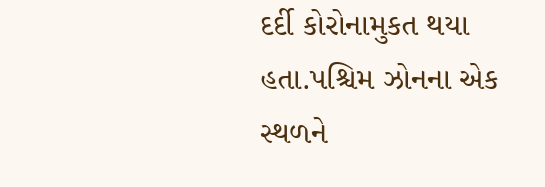દર્દી કોરોનામુકત થયા હતા.પશ્ચિમ ઝોનના એક સ્થળને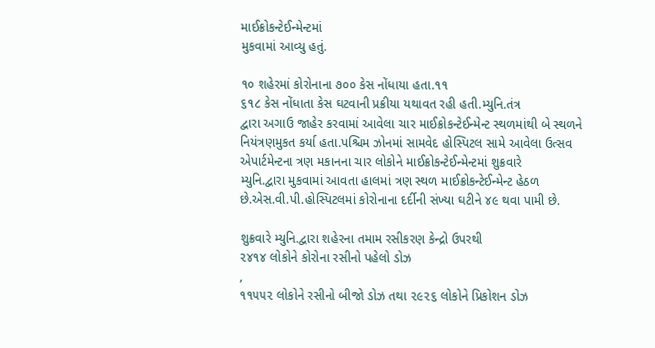માઈક્રોકન્ટેઈન્મેન્ટમાં
મુકવામાં આવ્યુ હતું.

૧૦ શહેરમાં કોરોનાના ૭૦૦ કેસ નોંધાયા હતા.૧૧
૬૧૮ કેસ નોંધાતા કેસ ઘટવાની પ્રક્રીયા યથાવત રહી હતી.મ્યુનિ.તંત્ર
દ્વારા અગાઉ જાહેર કરવામાં આવેલા ચાર માઈક્રોકન્ટેઈન્મેન્ટ સ્થળમાંથી બે સ્થળને
નિયંત્રણમુકત કર્યા હતા.પશ્ચિમ ઝોનમાં સામવેદ હોસ્પિટલ સામે આવેલા ઉત્સવ
એપાર્ટમેન્ટના ત્રણ મકાનના ચાર લોકોને માઈક્રોકન્ટેઈન્મેન્ટમાં શુક્રવારે
મ્યુનિ.દ્વારા મુકવામાં આવતા હાલમાં ત્રણ સ્થળ માઈક્રોકન્ટેઈન્મેન્ટ હેઠળ
છે.એસ.વી.પી.હોસ્પિટલમાં કોરોનાના દર્દીની સંખ્યા ઘટીને ૪૯ થવા પામી છે.

શુક્રવારે મ્યુનિ.દ્વારા શહેરના તમામ રસીકરણ કેન્દ્રો ઉપરથી
૨૪૧૪ લોકોને કોરોના રસીનો પહેલો ડોઝ
,
૧૧૫૫૨ લોકોને રસીનો બીજો ડોઝ તથા ૨૯૨૬ લોકોને પ્રિકોશન ડોઝ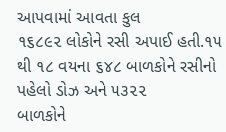આપવામાં આવતા કુલ
૧૬૮૯૨ લોકોને રસી અપાઈ હતી.૧૫ થી ૧૮ વયના ૬૪૮ બાળકોને રસીનો પહેલો ડોઝ અને ૫૩૨૨
બાળકોને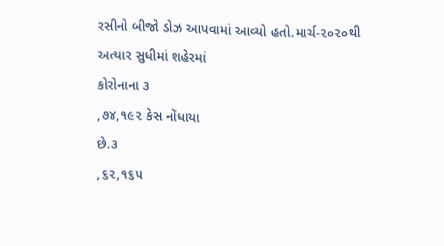રસીનો બીજો ડોઝ આપવામાં આવ્યો હતો.માર્ચ-૨૦૨૦થી અત્યાર સુધીમાં શહેરમાં
કોરોનાના ૩
,૭૪,૧૯૨ કેસ નોંધાયા
છે.૩
,૬૨,૧૬૫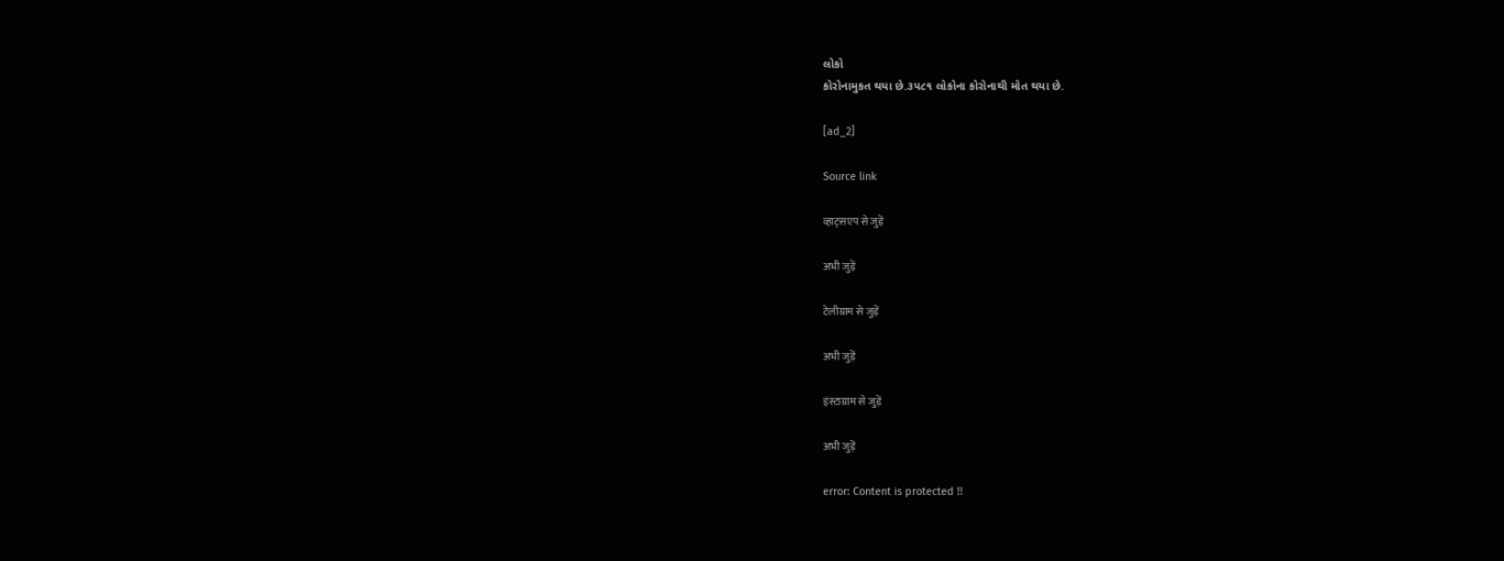લોકો
કોરોનામુકત થયા છે.૩૫૮૧ લોકોના કોરોનાથી મોત થયા છે.

[ad_2]

Source link

व्हाट्सएप से जुड़ें

अभी जुड़ें

टेलीग्राम से जुड़ें

अभी जुड़ें

इंस्टाग्राम से जुड़ें

अभी जुड़ें

error: Content is protected !!